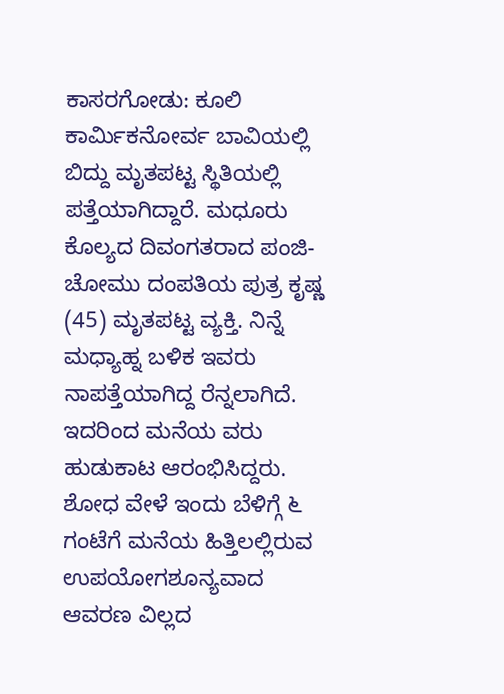ಕಾಸರಗೋಡು: ಕೂಲಿ ಕಾರ್ಮಿಕನೋರ್ವ ಬಾವಿಯಲ್ಲಿ ಬಿದ್ದು ಮೃತಪಟ್ಟ ಸ್ಥಿತಿಯಲ್ಲಿ ಪತ್ತೆಯಾಗಿದ್ದಾರೆ. ಮಧೂರು ಕೊಲ್ಯದ ದಿವಂಗತರಾದ ಪಂಜಿ-ಚೋಮು ದಂಪತಿಯ ಪುತ್ರ ಕೃಷ್ಣ (45) ಮೃತಪಟ್ಟ ವ್ಯಕ್ತಿ. ನಿನ್ನೆ ಮಧ್ಯಾಹ್ನ ಬಳಿಕ ಇವರು ನಾಪತ್ತೆಯಾಗಿದ್ದ ರೆನ್ನಲಾಗಿದೆ. ಇದರಿಂದ ಮನೆಯ ವರು ಹುಡುಕಾಟ ಆರಂಭಿಸಿದ್ದರು. ಶೋಧ ವೇಳೆ ಇಂದು ಬೆಳಿಗ್ಗೆ ೬ ಗಂಟೆಗೆ ಮನೆಯ ಹಿತ್ತಿಲಲ್ಲಿರುವ ಉಪಯೋಗಶೂನ್ಯವಾದ ಆವರಣ ವಿಲ್ಲದ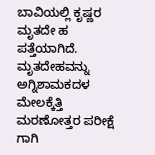ಬಾವಿಯಲ್ಲಿ ಕೃಷ್ಣರ ಮೃತದೇ ಹ ಪತ್ತೆಯಾಗಿದೆ. ಮೃತದೇಹವನ್ನು ಅಗ್ನಿಶಾಮಕದಳ ಮೇಲಕ್ಕೆತ್ತಿ ಮರಣೋತ್ತರ ಪರೀಕ್ಷೆ ಗಾಗಿ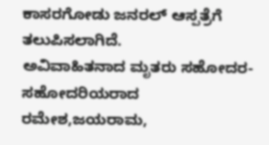ಕಾಸರಗೋಡು ಜನರಲ್ ಆಸ್ಪತ್ರೆಗೆ ತಲುಪಿಸಲಾಗಿದೆ.
ಅವಿವಾಹಿತನಾದ ಮೃತರು ಸಹೋದರ-ಸಹೋದರಿಯರಾದ ರಮೇಶ,ಜಯರಾಮ,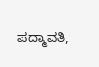ಪದ್ಮಾವತಿ,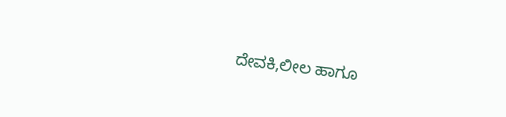ದೇವಕಿ,ಲೀಲ ಹಾಗೂ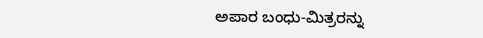ಅಪಾರ ಬಂಧು-ಮಿತ್ರರನ್ನು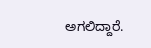ಅಗಲಿದ್ದಾರೆ.